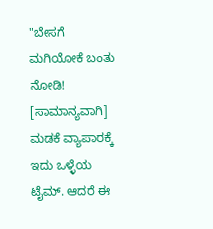"ಬೇಸಗೆ ಮಗಿಯೋಕೆ ಬಂತು ನೋಡಿ! [ಸಾಮಾನ್ಯವಾಗಿ] ಮಡಕೆ ವ್ಯಾಪಾರಕ್ಕೆ ಇದು ಒಳ್ಳೆಯ ಟೈಮ್. ಆದರೆ ಈ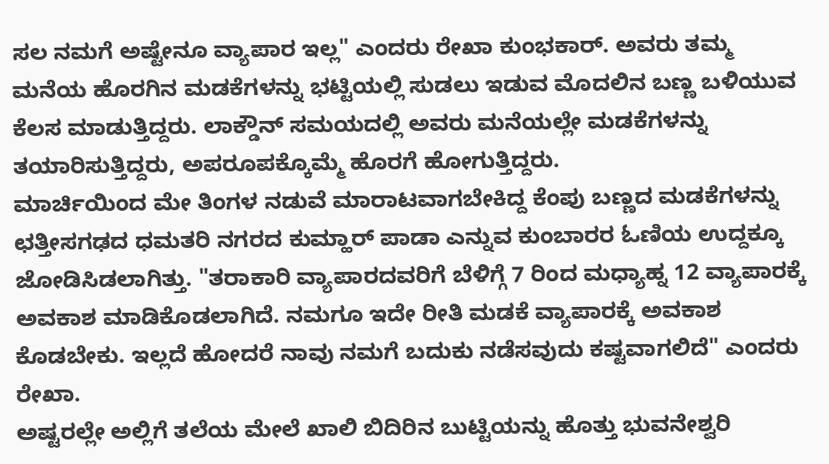ಸಲ ನಮಗೆ ಅಷ್ಟೇನೂ ವ್ಯಾಪಾರ ಇಲ್ಲ" ಎಂದರು ರೇಖಾ ಕುಂಭಕಾರ್. ಅವರು ತಮ್ಮ ಮನೆಯ ಹೊರಗಿನ ಮಡಕೆಗಳನ್ನು ಭಟ್ಟಿಯಲ್ಲಿ ಸುಡಲು ಇಡುವ ಮೊದಲಿನ ಬಣ್ಣ ಬಳಿಯುವ ಕೆಲಸ ಮಾಡುತ್ತಿದ್ದರು. ಲಾಕ್ಡೌನ್ ಸಮಯದಲ್ಲಿ ಅವರು ಮನೆಯಲ್ಲೇ ಮಡಕೆಗಳನ್ನು ತಯಾರಿಸುತ್ತಿದ್ದರು, ಅಪರೂಪಕ್ಕೊಮ್ಮೆ ಹೊರಗೆ ಹೋಗುತ್ತಿದ್ದರು.
ಮಾರ್ಚಿಯಿಂದ ಮೇ ತಿಂಗಳ ನಡುವೆ ಮಾರಾಟವಾಗಬೇಕಿದ್ದ ಕೆಂಪು ಬಣ್ಣದ ಮಡಕೆಗಳನ್ನು ಛತ್ತೀಸಗಢದ ಧಮತರಿ ನಗರದ ಕುಮ್ಹಾರ್ ಪಾಡಾ ಎನ್ನುವ ಕುಂಬಾರರ ಓಣಿಯ ಉದ್ದಕ್ಕೂ ಜೋಡಿಸಿಡಲಾಗಿತ್ತು. "ತರಾಕಾರಿ ವ್ಯಾಪಾರದವರಿಗೆ ಬೆಳಿಗ್ಗೆ 7 ರಿಂದ ಮಧ್ಯಾಹ್ನ 12 ವ್ಯಾಪಾರಕ್ಕೆ ಅವಕಾಶ ಮಾಡಿಕೊಡಲಾಗಿದೆ. ನಮಗೂ ಇದೇ ರೀತಿ ಮಡಕೆ ವ್ಯಾಪಾರಕ್ಕೆ ಅವಕಾಶ ಕೊಡಬೇಕು. ಇಲ್ಲದೆ ಹೋದರೆ ನಾವು ನಮಗೆ ಬದುಕು ನಡೆಸವುದು ಕಷ್ಟವಾಗಲಿದೆ" ಎಂದರು ರೇಖಾ.
ಅಷ್ಟರಲ್ಲೇ ಅಲ್ಲಿಗೆ ತಲೆಯ ಮೇಲೆ ಖಾಲಿ ಬಿದಿರಿನ ಬುಟ್ಟಿಯನ್ನು ಹೊತ್ತು ಭುವನೇಶ್ವರಿ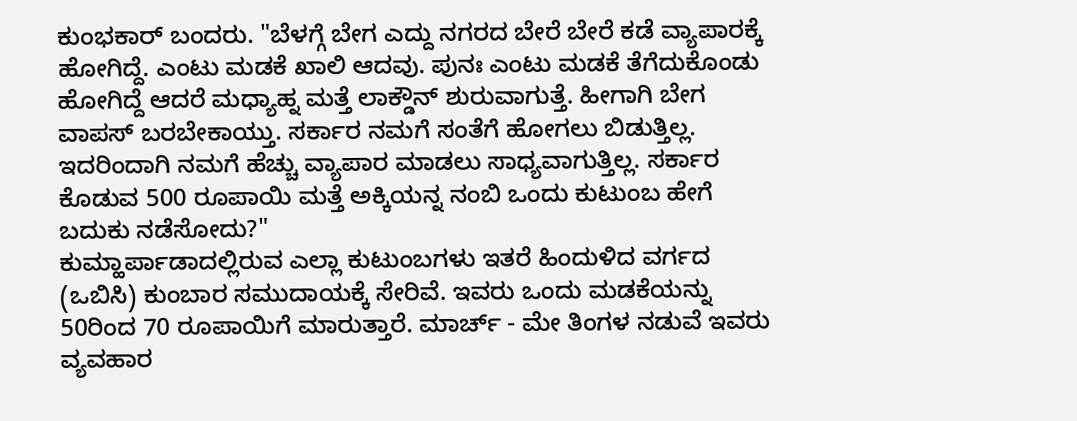ಕುಂಭಕಾರ್ ಬಂದರು. "ಬೆಳಗ್ಗೆ ಬೇಗ ಎದ್ದು ನಗರದ ಬೇರೆ ಬೇರೆ ಕಡೆ ವ್ಯಾಪಾರಕ್ಕೆ ಹೋಗಿದ್ದೆ. ಎಂಟು ಮಡಕೆ ಖಾಲಿ ಆದವು. ಪುನಃ ಎಂಟು ಮಡಕೆ ತೆಗೆದುಕೊಂಡು ಹೋಗಿದ್ದೆ ಆದರೆ ಮಧ್ಯಾಹ್ನ ಮತ್ತೆ ಲಾಕ್ಡೌನ್ ಶುರುವಾಗುತ್ತೆ. ಹೀಗಾಗಿ ಬೇಗ ವಾಪಸ್ ಬರಬೇಕಾಯ್ತು. ಸರ್ಕಾರ ನಮಗೆ ಸಂತೆಗೆ ಹೋಗಲು ಬಿಡುತ್ತಿಲ್ಲ. ಇದರಿಂದಾಗಿ ನಮಗೆ ಹೆಚ್ಚು ವ್ಯಾಪಾರ ಮಾಡಲು ಸಾಧ್ಯವಾಗುತ್ತಿಲ್ಲ. ಸರ್ಕಾರ ಕೊಡುವ 500 ರೂಪಾಯಿ ಮತ್ತೆ ಅಕ್ಕಿಯನ್ನ ನಂಬಿ ಒಂದು ಕುಟುಂಬ ಹೇಗೆ ಬದುಕು ನಡೆಸೋದು?"
ಕುಮ್ಹಾರ್ಪಾಡಾದಲ್ಲಿರುವ ಎಲ್ಲಾ ಕುಟುಂಬಗಳು ಇತರೆ ಹಿಂದುಳಿದ ವರ್ಗದ (ಒಬಿಸಿ) ಕುಂಬಾರ ಸಮುದಾಯಕ್ಕೆ ಸೇರಿವೆ. ಇವರು ಒಂದು ಮಡಕೆಯನ್ನು 50ರಿಂದ 70 ರೂಪಾಯಿಗೆ ಮಾರುತ್ತಾರೆ. ಮಾರ್ಚ್ - ಮೇ ತಿಂಗಳ ನಡುವೆ ಇವರು ವ್ಯವಹಾರ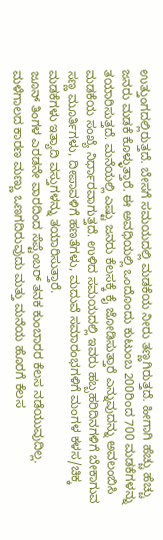ಉತ್ತುಂಗದಲ್ಲಿರುತ್ತದೆ. ಬೇಸಗೆ ಸಮಯದಲ್ಲಿ ಮಡಕೆಯ ನೀರು ತಣ್ಣಗಿರುತ್ತದೆ. ಹೀಗಾಗಿ ಹೆಚ್ಚು ಹೆಚ್ಚು ಜನರು ಮಡಕೆ ಕೊಳ್ಳುತ್ತಾರೆ. ಈ ಅವಧಿಯಲ್ಲಿ ಒಂದೊಂದು ಕುಟುಂಬ 200ರಿಂದ 700 ಮಡಕೆಗಳನ್ನು ತಯಾರಿಸುತ್ತದೆ. ಮನೆಯಲ್ಲಿ ಎಷ್ಟು ಜನರು ಕೆಲಸಕ್ಕೆ ಕೈ ಜೋಡಿಸುತ್ತಾರೆ ಎನ್ನುವುದನ್ನು ಅವಲಂಬಿಸಿ ಮಡಕೆಯ ಸಂಖ್ಯೆ ನಿರ್ಧಾರವಾಗುತ್ತದೆ. ಉಳಿದ ಸಮಯದಲ್ಲಿ ಇವರು ಹಬ್ಬಹರಿದಿನಗಳಿಗೆ ಬೇಕಾಗುವ ಸಣ್ಣ ಮೂರ್ತಿಗಳು, ದೀಪಾವಳಿಗೆ ಹಣತೆಗಳು, ಮದುವೆ ಸಮಾರಂಭಗಳಿಗೆ ಮಂಗಳ ಕಳಸ/ಚಿಕ್ಕ ಮಡಕೆಗಳು ಇತ್ಯಾದಿ ವಸ್ತುಗಳನ್ನು ತಯಾರಿಸುತ್ತಾರೆ.
ಜೂನ್ ತಿಂಗಳ ಎರಡನೇ ವಾರದಿಂದ ಸೆಪ್ಟೆಂಬರ್ ತನಕ ಕುಂಬಾರರ ಕೆಲಸ ನಡೆಯುವುದಿಲ್ಲ. ಮಳೆಗಾಲದ ಕಾರಣ ಮಣ್ಣು ಒಣಗದಿರುವುದು ಮತ್ತು ಮನೆಯ ಹೊರಗೆ ಕೆಲಸ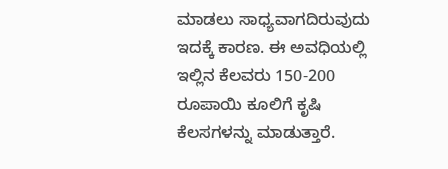ಮಾಡಲು ಸಾಧ್ಯವಾಗದಿರುವುದು ಇದಕ್ಕೆ ಕಾರಣ. ಈ ಅವಧಿಯಲ್ಲಿ ಇಲ್ಲಿನ ಕೆಲವರು 150-200 ರೂಪಾಯಿ ಕೂಲಿಗೆ ಕೃಷಿ ಕೆಲಸಗಳನ್ನು ಮಾಡುತ್ತಾರೆ.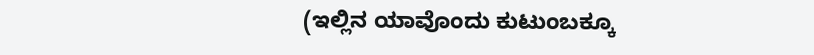(ಇಲ್ಲಿನ ಯಾವೊಂದು ಕುಟುಂಬಕ್ಕೂ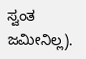ಸ್ವಂತ ಜಮೀನಿಲ್ಲ).